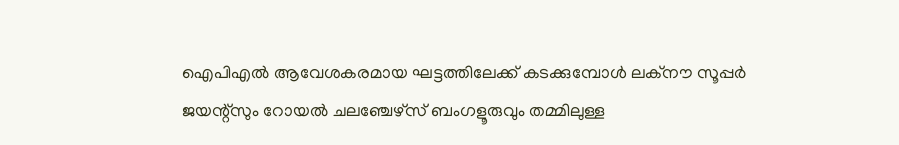ഐപിഎൽ ആവേശകരമായ ഘട്ടത്തിലേക്ക് കടക്കുമ്പോൾ ലക്നൗ സൂപ്പർ ജയന്റ്സും റോയൽ ചലഞ്ചേഴ്സ് ബംഗളൂരുവും തമ്മിലുള്ള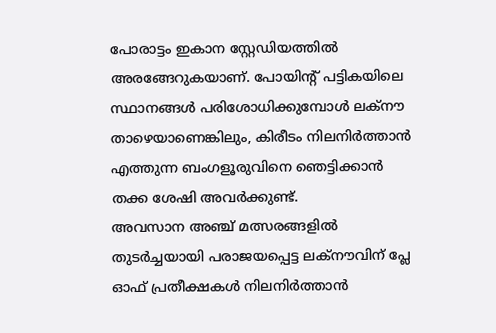പോരാട്ടം ഇകാന സ്റ്റേഡിയത്തിൽ അരങ്ങേറുകയാണ്. പോയിന്റ് പട്ടികയിലെ സ്ഥാനങ്ങൾ പരിശോധിക്കുമ്പോൾ ലക്നൗ താഴെയാണെങ്കിലും, കിരീടം നിലനിർത്താൻ എത്തുന്ന ബംഗളൂരുവിനെ ഞെട്ടിക്കാൻ തക്ക ശേഷി അവർക്കുണ്ട്.
അവസാന അഞ്ച് മത്സരങ്ങളിൽ തുടർച്ചയായി പരാജയപ്പെട്ട ലക്നൗവിന് പ്ലേ ഓഫ് പ്രതീക്ഷകൾ നിലനിർത്താൻ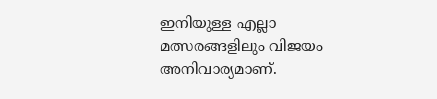ഇനിയുള്ള എല്ലാ മത്സരങ്ങളിലും വിജയം അനിവാര്യമാണ്.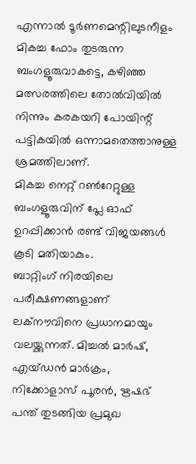എന്നാൽ ടൂർണമെന്റിലുടനീളം മികച്ച ഫോം തുടരുന്ന ബംഗളൂരുവാകട്ടെ, കഴിഞ്ഞ മത്സരത്തിലെ തോൽവിയിൽ നിന്നും കരകയറി പോയിന്റ് പട്ടികയിൽ ഒന്നാമതെത്താനുള്ള ശ്രമത്തിലാണ്.
മികച്ച നെറ്റ് റൺറേറ്റുള്ള ബംഗളൂരുവിന് പ്ലേ ഓഫ് ഉറപ്പിക്കാൻ രണ്ട് വിജയങ്ങൾ കൂടി മതിയാകും.
ബാറ്റിംഗ് നിരയിലെ പരീക്ഷണങ്ങളാണ് ലക്നൗവിനെ പ്രധാനമായും വലയ്ക്കുന്നത്. മിച്ചൽ മാർഷ്, എയ്ഡൻ മാർക്രം, നിക്കോളാസ് പൂരൻ, ഋഷഭ് പന്ത് തുടങ്ങിയ പ്രമുഖ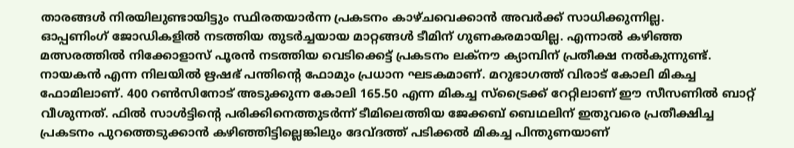താരങ്ങൾ നിരയിലുണ്ടായിട്ടും സ്ഥിരതയാർന്ന പ്രകടനം കാഴ്ചവെക്കാൻ അവർക്ക് സാധിക്കുന്നില്ല.
ഓപ്പണിംഗ് ജോഡികളിൽ നടത്തിയ തുടർച്ചയായ മാറ്റങ്ങൾ ടീമിന് ഗുണകരമായില്ല. എന്നാൽ കഴിഞ്ഞ മത്സരത്തിൽ നിക്കോളാസ് പൂരൻ നടത്തിയ വെടിക്കെട്ട് പ്രകടനം ലക്നൗ ക്യാമ്പിന് പ്രതീക്ഷ നൽകുന്നുണ്ട്. നായകൻ എന്ന നിലയിൽ ഋഷഭ് പന്തിന്റെ ഫോമും പ്രധാന ഘടകമാണ്. മറുഭാഗത്ത് വിരാട് കോലി മികച്ച ഫോമിലാണ്. 400 റൺസിനോട് അടുക്കുന്ന കോലി 165.50 എന്ന മികച്ച സ്ട്രൈക്ക് റേറ്റിലാണ് ഈ സീസണിൽ ബാറ്റ് വീശുന്നത്. ഫിൽ സാൾട്ടിന്റെ പരിക്കിനെത്തുടർന്ന് ടീമിലെത്തിയ ജേക്കബ് ബെഥലിന് ഇതുവരെ പ്രതീക്ഷിച്ച പ്രകടനം പുറത്തെടുക്കാൻ കഴിഞ്ഞിട്ടില്ലെങ്കിലും ദേവ്ദത്ത് പടിക്കൽ മികച്ച പിന്തുണയാണ്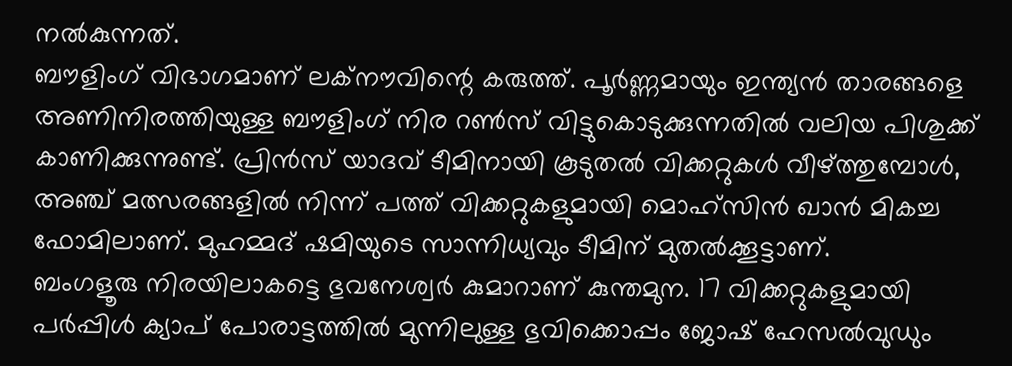നൽകുന്നത്.
ബൗളിംഗ് വിഭാഗമാണ് ലക്നൗവിന്റെ കരുത്ത്. പൂർണ്ണമായും ഇന്ത്യൻ താരങ്ങളെ അണിനിരത്തിയുള്ള ബൗളിംഗ് നിര റൺസ് വിട്ടുകൊടുക്കുന്നതിൽ വലിയ പിശുക്ക് കാണിക്കുന്നുണ്ട്. പ്രിൻസ് യാദവ് ടീമിനായി കൂടുതൽ വിക്കറ്റുകൾ വീഴ്ത്തുമ്പോൾ, അഞ്ച് മത്സരങ്ങളിൽ നിന്ന് പത്ത് വിക്കറ്റുകളുമായി മൊഹ്സിൻ ഖാൻ മികച്ച ഫോമിലാണ്. മുഹമ്മദ് ഷമിയുടെ സാന്നിധ്യവും ടീമിന് മുതൽക്കൂട്ടാണ്.
ബംഗളൂരു നിരയിലാകട്ടെ ഭുവനേശ്വർ കുമാറാണ് കുന്തമുന. 17 വിക്കറ്റുകളുമായി പർപ്പിൾ ക്യാപ് പോരാട്ടത്തിൽ മുന്നിലുള്ള ഭുവിക്കൊപ്പം ജോഷ് ഹേസൽവുഡും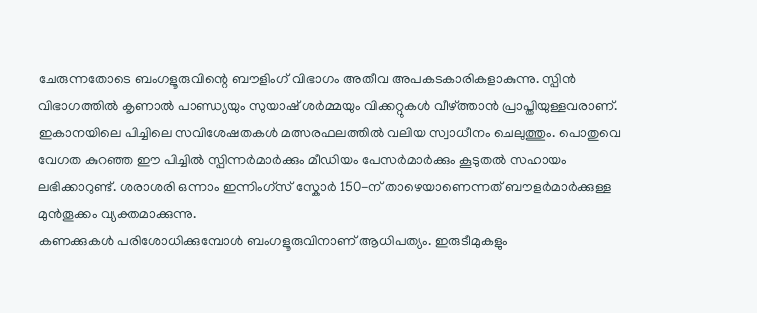ചേരുന്നതോടെ ബംഗളൂരുവിന്റെ ബൗളിംഗ് വിഭാഗം അതീവ അപകടകാരികളാകുന്നു. സ്പിൻ വിഭാഗത്തിൽ കൃണാൽ പാണ്ഡ്യയും സുയാഷ് ശർമ്മയും വിക്കറ്റുകൾ വീഴ്ത്താൻ പ്രാപ്തിയുള്ളവരാണ്.
ഇകാനയിലെ പിച്ചിലെ സവിശേഷതകൾ മത്സരഫലത്തിൽ വലിയ സ്വാധീനം ചെലുത്തും. പൊതുവെ വേഗത കുറഞ്ഞ ഈ പിച്ചിൽ സ്പിന്നർമാർക്കും മീഡിയം പേസർമാർക്കും കൂടുതൽ സഹായം ലഭിക്കാറുണ്ട്. ശരാശരി ഒന്നാം ഇന്നിംഗ്സ് സ്കോർ 150-ന് താഴെയാണെന്നത് ബൗളർമാർക്കുള്ള മുൻതൂക്കം വ്യക്തമാക്കുന്നു.
കണക്കുകൾ പരിശോധിക്കുമ്പോൾ ബംഗളൂരുവിനാണ് ആധിപത്യം. ഇരുടീമുകളും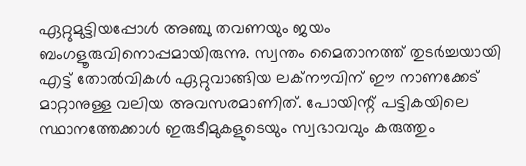ഏറ്റുമുട്ടിയപ്പോൾ അഞ്ചു തവണയും ജയം ബംഗളൂരുവിനൊപ്പമായിരുന്നു. സ്വന്തം മൈതാനത്ത് തുടർച്ചയായി എട്ട് തോൽവികൾ ഏറ്റുവാങ്ങിയ ലക്നൗവിന് ഈ നാണക്കേട് മാറ്റാനുള്ള വലിയ അവസരമാണിത്. പോയിന്റ് പട്ടികയിലെ സ്ഥാനത്തേക്കാൾ ഇരുടീമുകളുടെയും സ്വഭാവവും കരുത്തും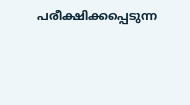പരീക്ഷിക്കപ്പെടുന്ന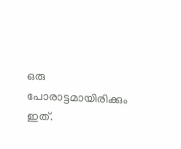ഒരു പോരാട്ടമായിരിക്കും ഇത്.